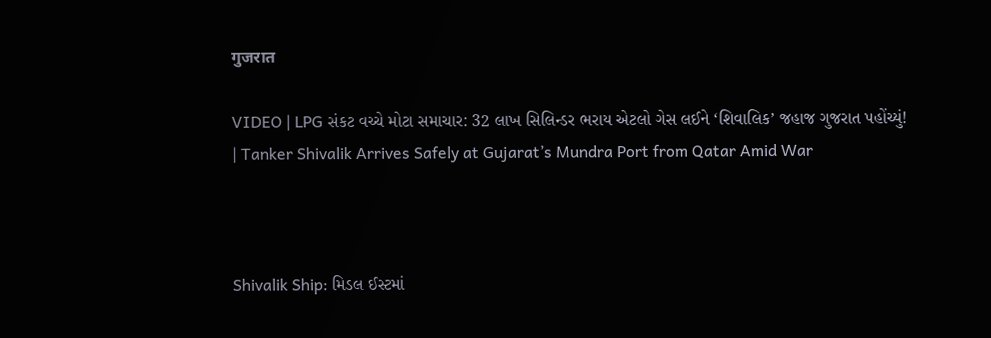गुजरात

VIDEO | LPG સંકટ વચ્ચે મોટા સમાચાર: 32 લાખ સિલિન્ડર ભરાય એટલો ગેસ લઈને ‘શિવાલિક’ જહાજ ગુજરાત પહોંચ્યું! | Tanker Shivalik Arrives Safely at Gujarat’s Mundra Port from Qatar Amid War



Shivalik Ship: મિડલ ઈસ્ટમાં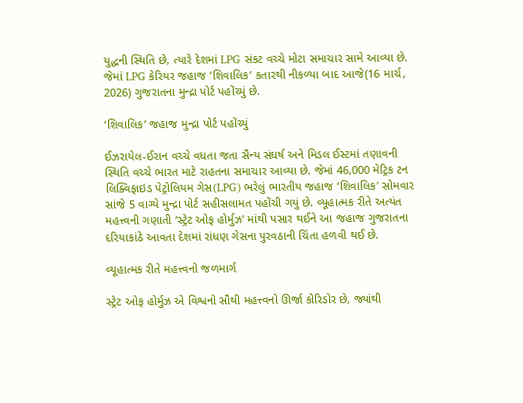યુદ્ધની સ્થિતિ છે, ત્યારે દેશમાં LPG સંકટ વચ્ચે મોટા સમાચાર સામે આવ્યા છે. જેમાં LPG કેરિયર જહાજ ‘શિવાલિક’ કતારથી નીકળ્યા બાદ આજે(16 માર્ચ, 2026) ગુજરાતના મુન્દ્રા પોર્ટ પહોંચ્યું છે.

‘શિવાલિક’ જહાજ મુન્દ્રા પોર્ટ પહોંચ્યું

ઈઝરાયેલ-ઈરાન વચ્ચે વધતા જતા સૈન્ય સંઘર્ષ અને મિડલ ઈસ્ટમાં તણાવની સ્થિતિ વચ્ચે ભારત માટે રાહતના સમાચાર આવ્યા છે. જેમાં 46,000 મેટ્રિક ટન લિક્વિફાઇડ પેટ્રોલિયમ ગેસ(LPG) ભરેલું ભારતીય જહાજ ‘શિવાલિક’ સોમવાર સાંજે 5 વાગ્યે મુન્દ્રા પોર્ટ સહીસલામત પહોંચી ગયું છે. વ્યૂહાત્મક રીતે અત્યંત મહત્ત્વની ગણાતી ‘સ્ટ્રેટ ઓફ હોર્મુઝ’ માંથી પસાર થઈને આ જહાજ ગુજરાતના દરિયાકાંઠે આવતા દેશમાં રાંધણ ગેસના પુરવઠાની ચિંતા હળવી થઈ છે.

વ્યૂહાત્મક રીતે મહત્ત્વનો જળમાર્ગ

સ્ટ્રેટ ઓફ હોર્મુઝ એ વિશ્વનો સૌથી મહત્ત્વનો ઊર્જા કોરિડોર છે, જ્યાંથી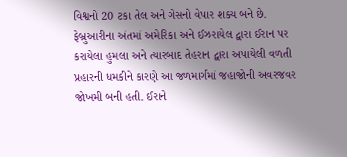વિશ્વનો 20 ટકા તેલ અને ગેસનો વેપાર શક્ય બને છે. ફેબ્રુઆરીના અંતમાં અમેરિકા અને ઈઝરાયેલ દ્વારા ઈરાન પર કરાયેલા હુમલા અને ત્યારબાદ તેહરાન દ્વારા અપાયેલી વળતી પ્રહારની ધમકીને કારણે આ જળમાર્ગમાં જહાજોની અવરજવર જોખમી બની હતી. ઈરાને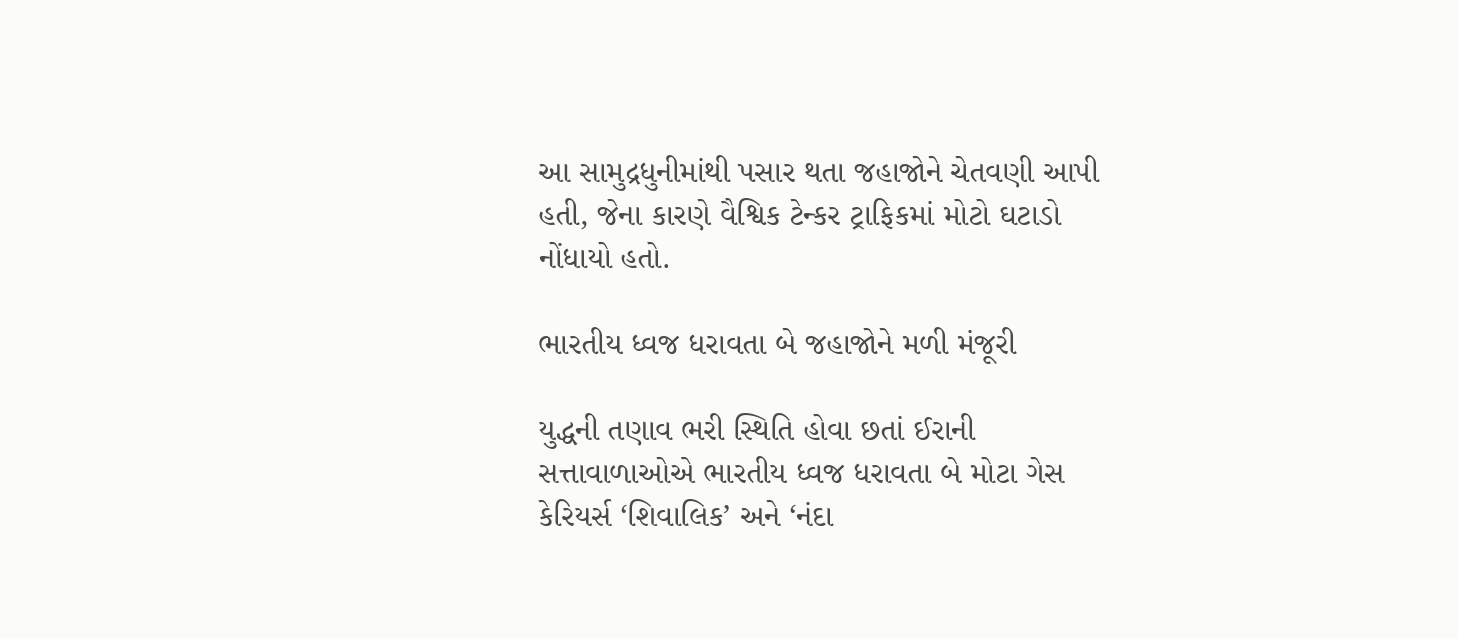આ સામુદ્રધુનીમાંથી પસાર થતા જહાજોને ચેતવણી આપી હતી, જેના કારણે વૈશ્વિક ટેન્કર ટ્રાફિકમાં મોટો ઘટાડો નોંધાયો હતો.

ભારતીય ધ્વજ ધરાવતા બે જહાજોને મળી મંજૂરી

યુદ્ધની તણાવ ભરી સ્થિતિ હોવા છતાં ઈરાની સત્તાવાળાઓએ ભારતીય ધ્વજ ધરાવતા બે મોટા ગેસ કેરિયર્સ ‘શિવાલિક’ અને ‘નંદા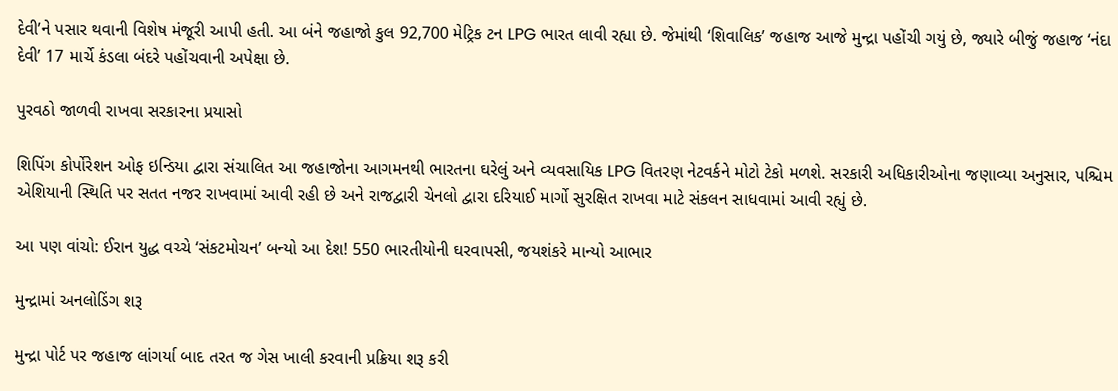દેવી’ને પસાર થવાની વિશેષ મંજૂરી આપી હતી. આ બંને જહાજો કુલ 92,700 મેટ્રિક ટન LPG ભારત લાવી રહ્યા છે. જેમાંથી ‘શિવાલિક’ જહાજ આજે મુન્દ્રા પહોંચી ગયું છે, જ્યારે બીજું જહાજ ‘નંદા દેવી’ 17 માર્ચે કંડલા બંદરે પહોંચવાની અપેક્ષા છે.

પુરવઠો જાળવી રાખવા સરકારના પ્રયાસો

શિપિંગ કોર્પોરેશન ઓફ ઇન્ડિયા દ્વારા સંચાલિત આ જહાજોના આગમનથી ભારતના ઘરેલું અને વ્યવસાયિક LPG વિતરણ નેટવર્કને મોટો ટેકો મળશે. સરકારી અધિકારીઓના જણાવ્યા અનુસાર, પશ્ચિમ એશિયાની સ્થિતિ પર સતત નજર રાખવામાં આવી રહી છે અને રાજદ્વારી ચેનલો દ્વારા દરિયાઈ માર્ગો સુરક્ષિત રાખવા માટે સંકલન સાધવામાં આવી રહ્યું છે.

આ પણ વાંચો: ઈરાન યુદ્ધ વચ્ચે ‘સંકટમોચન’ બન્યો આ દેશ! 550 ભારતીયોની ઘરવાપસી, જયશંકરે માન્યો આભાર

મુન્દ્રામાં અનલોડિંગ શરૂ

મુન્દ્રા પોર્ટ પર જહાજ લાંગર્યા બાદ તરત જ ગેસ ખાલી કરવાની પ્રક્રિયા શરૂ કરી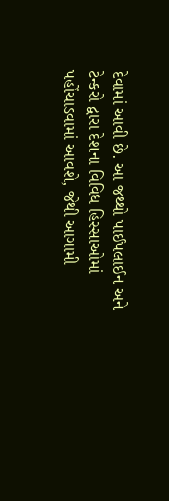દેવામાં આવી છે. આ જથ્થો પાઈપલાઈન અને ટેન્કરો દ્વારા દેશના વિવિધ હિસ્સાઓમાં પહોંચાડવામાં આવશે, જેથી આગામી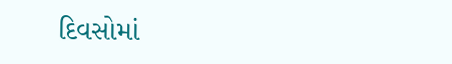દિવસોમાં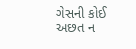ગેસની કોઈ અછત ન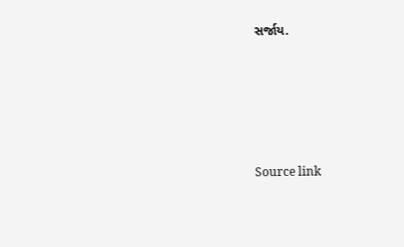સર્જાય.





Source link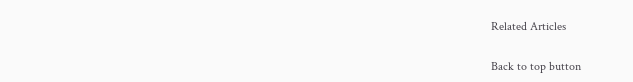Related Articles

Back to top button